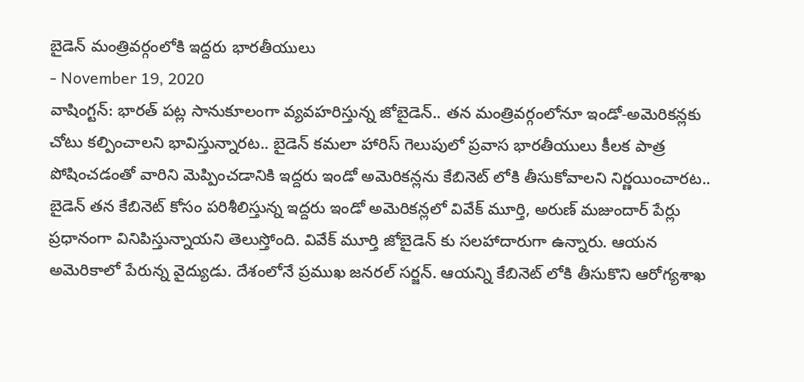బైడెన్ మంత్రివర్గంలోకి ఇద్దరు భారతీయులు
- November 19, 2020
వాషింగ్టన్: భారత్ పట్ల సానుకూలంగా వ్యవహరిస్తున్న జోబైడెన్.. తన మంత్రివర్గంలోనూ ఇండో-అమెరికన్లకు చోటు కల్పించాలని భావిస్తున్నారట.. బైడెన్ కమలా హారిస్ గెలుపులో ప్రవాస భారతీయులు కీలక పాత్ర పోషించడంతో వారిని మెప్పించడానికి ఇద్దరు ఇండో అమెరికన్లను కేబినెట్ లోకి తీసుకోవాలని నిర్ణయించారట.. బైడెన్ తన కేబినెట్ కోసం పరిశీలిస్తున్న ఇద్దరు ఇండో అమెరికన్లలో వివేక్ మూర్తి, అరుణ్ మజుందార్ పేర్లు ప్రధానంగా వినిపిస్తున్నాయని తెలుస్తోంది. వివేక్ మూర్తి జోబైడెన్ కు సలహాదారుగా ఉన్నారు. ఆయన అమెరికాలో పేరున్న వైద్యుడు. దేశంలోనే ప్రముఖ జనరల్ సర్జన్. ఆయన్ని కేబినెట్ లోకి తీసుకొని ఆరోగ్యశాఖ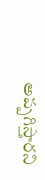అప్పగిస్తారని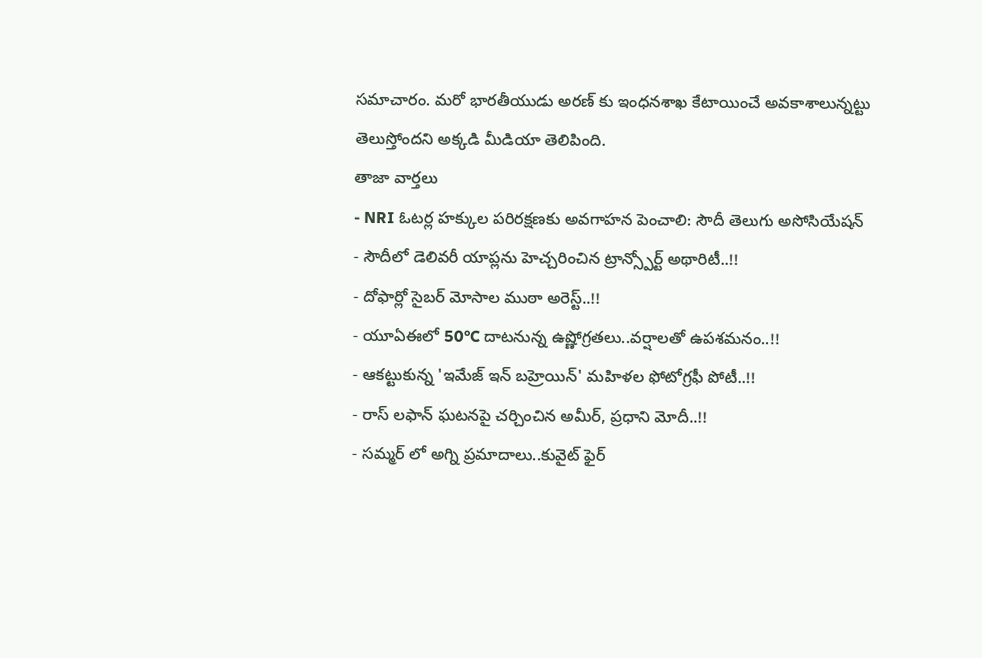సమాచారం. మరో భారతీయుడు అరణ్ కు ఇంధనశాఖ కేటాయించే అవకాశాలున్నట్టు తెలుస్తోందని అక్కడి మీడియా తెలిపింది.
తాజా వార్తలు
- NRI ఓటర్ల హక్కుల పరిరక్షణకు అవగాహన పెంచాలి: సౌదీ తెలుగు అసోసియేషన్
- సౌదీలో డెలివరీ యాప్లను హెచ్చరించిన ట్రాన్స్పోర్ట్ అథారిటీ..!!
- దోఫార్లో సైబర్ మోసాల ముఠా అరెస్ట్..!!
- యూఏఈలో 50°C దాటనున్న ఉష్ణోగ్రతలు..వర్షాలతో ఉపశమనం..!!
- ఆకట్టుకున్న 'ఇమేజ్ ఇన్ బహ్రెయిన్' మహిళల ఫోటోగ్రఫీ పోటీ..!!
- రాస్ లఫాన్ ఘటనపై చర్చించిన అమీర్, ప్రధాని మోదీ..!!
- సమ్మర్ లో అగ్ని ప్రమాదాలు..కువైట్ ఫైర్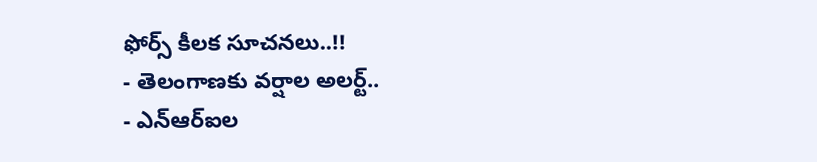ఫోర్స్ కీలక సూచనలు..!!
- తెలంగాణకు వర్షాల అలర్ట్..
- ఎన్ఆర్ఐల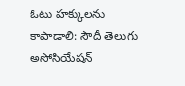ఓటు హక్కులను కాపాడాలి: సౌదీ తెలుగు అసోసియేషన్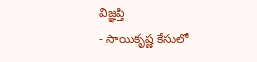విజ్ఞప్తి
- సాయికృష్ణ కేసులో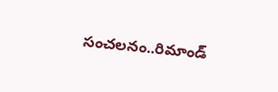సంచలనం..రిమాండ్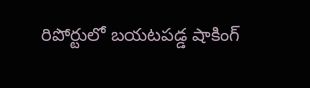రిపోర్టులో బయటపడ్డ షాకింగ్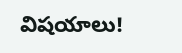విషయాలు!